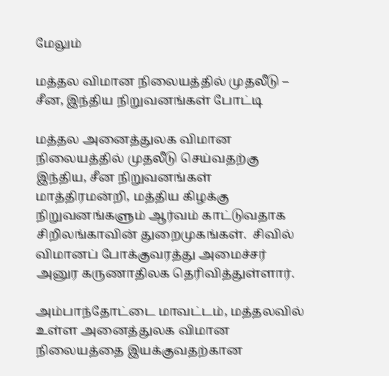மேலும்

மத்தல விமான நிலையத்தில் முதலீடு – சீன, இந்திய நிறுவனங்கள் போட்டி

மத்தல அனைத்துலக விமான நிலையத்தில் முதலீடு செய்வதற்கு இந்திய, சீன நிறுவனங்கள் மாத்திரமன்றி, மத்திய கிழக்கு நிறுவனங்களும் ஆர்வம் காட்டுவதாக சிறிலங்காவின் துறைமுகங்கள்.  சிவில் விமானப் போக்குவரத்து அமைச்சர் அனுர கருணாதிலக தெரிவித்துள்ளார்.

அம்பாந்தோட்டை மாவட்டம், மத்தலவில் உள்ள அனைத்துலக விமான நிலையத்தை இயக்குவதற்கான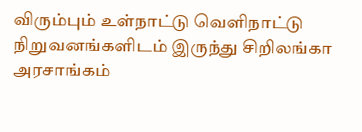விரும்பும் உள்நாட்டு வெளிநாட்டு நிறுவனங்களிடம் இருந்து சிறிலங்கா அரசாங்கம்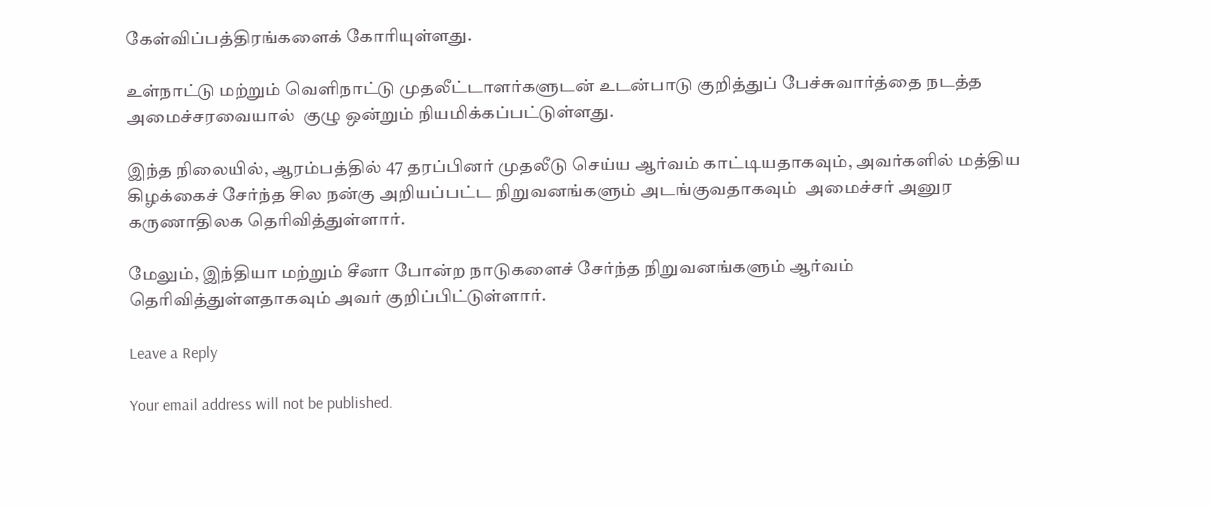கேள்விப்பத்திரங்களைக் கோரியுள்ளது.

உள்நாட்டு மற்றும் வெளிநாட்டு முதலீட்டாளர்களுடன் உடன்பாடு குறித்துப் பேச்சுவார்த்தை நடத்த அமைச்சரவையால்  குழு ஒன்றும் நியமிக்கப்பட்டுள்ளது.

இந்த நிலையில், ஆரம்பத்தில் 47 தரப்பினர் முதலீடு செய்ய ஆர்வம் காட்டியதாகவும், அவர்களில் மத்திய கிழக்கைச் சேர்ந்த சில நன்கு அறியப்பட்ட நிறுவனங்களும் அடங்குவதாகவும்  அமைச்சர் அனுர கருணாதிலக தெரிவித்துள்ளார்.

மேலும், இந்தியா மற்றும் சீனா போன்ற நாடுகளைச் சேர்ந்த நிறுவனங்களும் ஆர்வம் தெரிவித்துள்ளதாகவும் அவர் குறிப்பிட்டுள்ளார்.

Leave a Reply

Your email address will not be published.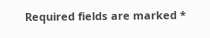Required fields are marked *